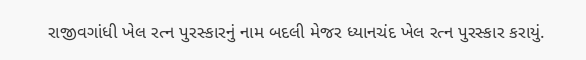રાજીવગાંધી ખેલ રત્ન પુરસ્કારનું નામ બદલી મેજર ધ્યાનચંદ ખેલ રત્ન પુરસ્કાર કરાયું.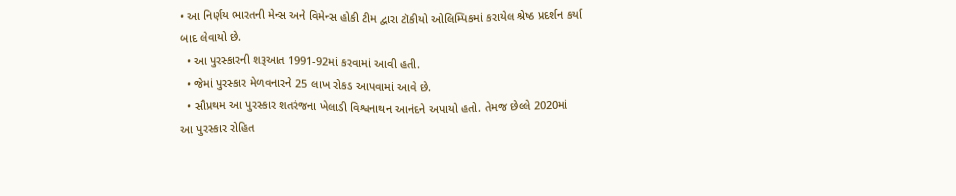• આ નિર્ણય ભારતની મેન્સ અને વિમેન્સ હોકી ટીમ દ્વારા ટૉકીયો ઓલિમ્પિકમાં કરાયેલ શ્રેષ્ઠ પ્રદર્શન કર્યા બાદ લેવાયો છે.
  • આ પુરસ્કારની શરૂઆત 1991-92માં કરવામાં આવી હતી.
  • જેમાં પુરસ્કાર મેળવનારને 25 લાખ રોકડ આપવામાં આવે છે.
  • સૌપ્રથમ આ પુરસ્કાર શતરંજના ખેલાડી વિશ્વનાથન આનંદને અપાયો હતો. તેમજ છેલ્લે 2020માં આ પુરસ્કાર રોહિત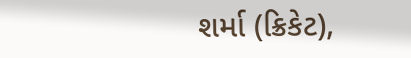શર્મા (ક્રિકેટ),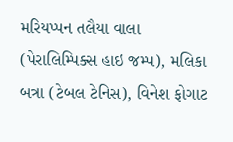મરિયપ્પન તલૈયા વાલા (પેરાલિમ્પિક્સ હાઇ જમ્પ), મલિકા બત્રા (ટેબલ ટેનિસ), વિનેશ ફોગાટ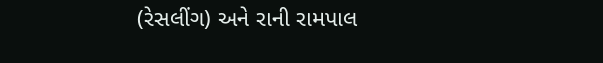(રેસલીંગ) અને રાની રામપાલ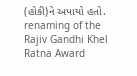(હોકી)ને અપાયો હતો.
renaming of the Rajiv Gandhi Khel Ratna Award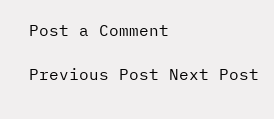Post a Comment

Previous Post Next Post